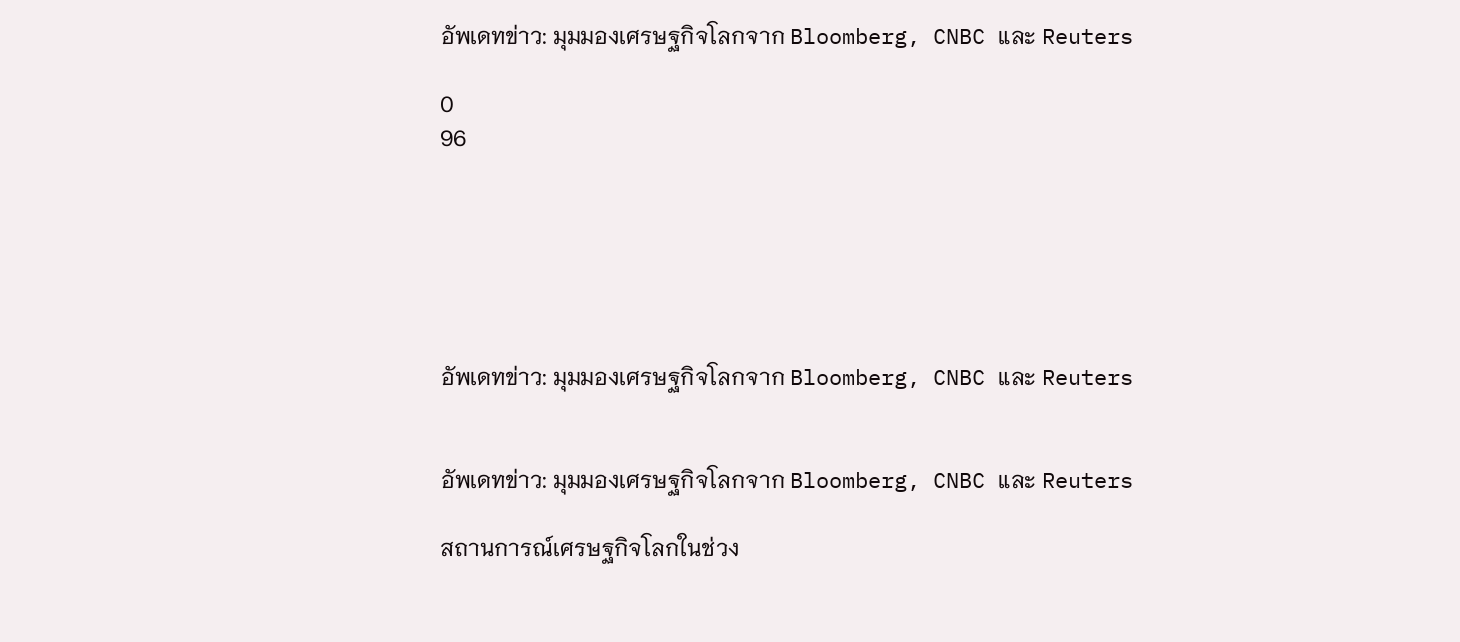อัพเดทข่าว: มุมมองเศรษฐกิจโลกจาก Bloomberg, CNBC และ Reuters

0
96






อัพเดทข่าว: มุมมองเศรษฐกิจโลกจาก Bloomberg, CNBC และ Reuters


อัพเดทข่าว: มุมมองเศรษฐกิจโลกจาก Bloomberg, CNBC และ Reuters

สถานการณ์เศรษฐกิจโลกในช่วง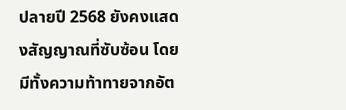ปลายปี 2568 ยังคงแสดงสัญญาณที่ซับซ้อน โดยมีทั้งความท้าทายจากอัต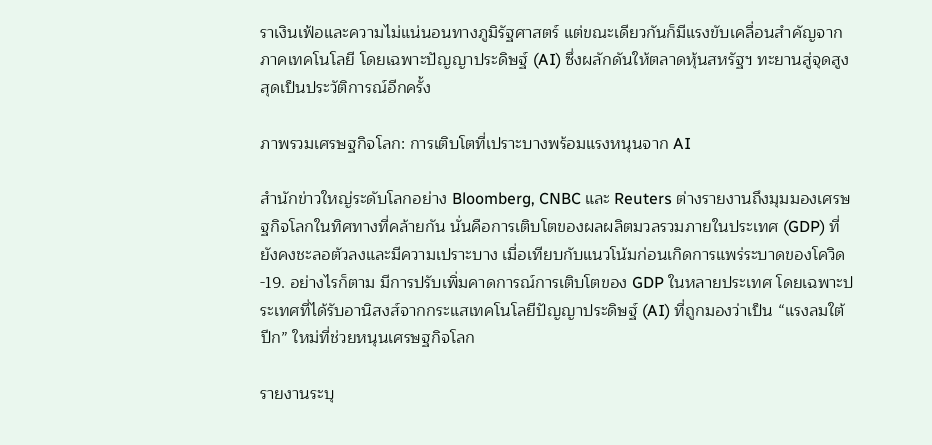ราเงินเฟ้อและความไม่แน่นอนทางภูมิรัฐศาสตร์ แต่ขณะเดียวกันก็มีแรงขับเคลื่อนสำคัญจากภาคเทคโนโลยี โดยเฉพาะปัญญาประดิษฐ์ (AI) ซึ่งผลักดันให้ตลาดหุ้นสหรัฐฯ ทะยานสู่จุดสูงสุดเป็นประวัติการณ์อีกครั้ง

ภาพรวมเศรษฐกิจโลก: การเติบโตที่เปราะบางพร้อมแรงหนุนจาก AI

สำนักข่าวใหญ่ระดับโลกอย่าง Bloomberg, CNBC และ Reuters ต่างรายงานถึงมุมมองเศรษฐกิจโลกในทิศทางที่คล้ายกัน นั่นคือการเติบโตของผลผลิตมวลรวมภายในประเทศ (GDP) ที่ยังคงชะลอตัวลงและมีความเปราะบาง เมื่อเทียบกับแนวโน้มก่อนเกิดการแพร่ระบาดของโควิด-19. อย่างไรก็ตาม มีการปรับเพิ่มคาดการณ์การเติบโตของ GDP ในหลายประเทศ โดยเฉพาะประเทศที่ได้รับอานิสงส์จากกระแสเทคโนโลยีปัญญาประดิษฐ์ (AI) ที่ถูกมองว่าเป็น “แรงลมใต้ปีก” ใหม่ที่ช่วยหนุนเศรษฐกิจโลก

รายงานระบุ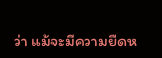ว่า แม้จะมีความยืดห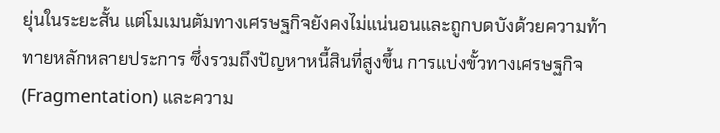ยุ่นในระยะสั้น แต่โมเมนตัมทางเศรษฐกิจยังคงไม่แน่นอนและถูกบดบังด้วยความท้าทายหลักหลายประการ ซึ่งรวมถึงปัญหาหนี้สินที่สูงขึ้น การแบ่งขั้วทางเศรษฐกิจ (Fragmentation) และความ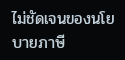ไม่ชัดเจนของนโยบายภาษี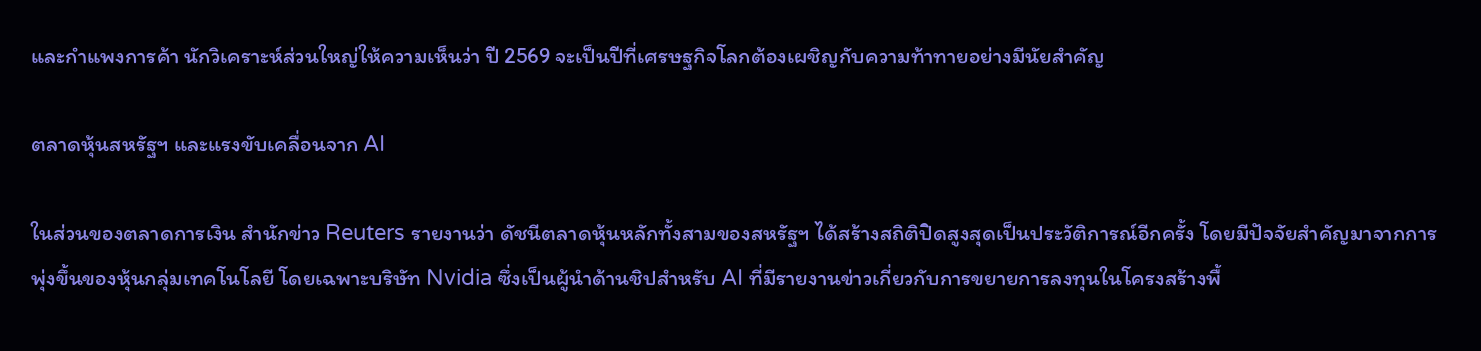และกำแพงการค้า นักวิเคราะห์ส่วนใหญ่ให้ความเห็นว่า ปี 2569 จะเป็นปีที่เศรษฐกิจโลกต้องเผชิญกับความท้าทายอย่างมีนัยสำคัญ

ตลาดหุ้นสหรัฐฯ และแรงขับเคลื่อนจาก AI

ในส่วนของตลาดการเงิน สำนักข่าว Reuters รายงานว่า ดัชนีตลาดหุ้นหลักทั้งสามของสหรัฐฯ ได้สร้างสถิติปิดสูงสุดเป็นประวัติการณ์อีกครั้ง โดยมีปัจจัยสำคัญมาจากการพุ่งขึ้นของหุ้นกลุ่มเทคโนโลยี โดยเฉพาะบริษัท Nvidia ซึ่งเป็นผู้นำด้านชิปสำหรับ AI ที่มีรายงานข่าวเกี่ยวกับการขยายการลงทุนในโครงสร้างพื้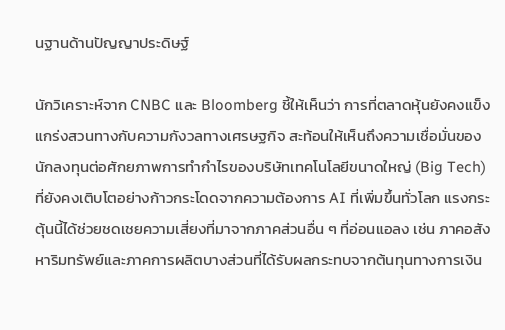นฐานด้านปัญญาประดิษฐ์

นักวิเคราะห์จาก CNBC และ Bloomberg ชี้ให้เห็นว่า การที่ตลาดหุ้นยังคงแข็งแกร่งสวนทางกับความกังวลทางเศรษฐกิจ สะท้อนให้เห็นถึงความเชื่อมั่นของนักลงทุนต่อศักยภาพการทำกำไรของบริษัทเทคโนโลยีขนาดใหญ่ (Big Tech) ที่ยังคงเติบโตอย่างก้าวกระโดดจากความต้องการ AI ที่เพิ่มขึ้นทั่วโลก แรงกระตุ้นนี้ได้ช่วยชดเชยความเสี่ยงที่มาจากภาคส่วนอื่น ๆ ที่อ่อนแอลง เช่น ภาคอสังหาริมทรัพย์และภาคการผลิตบางส่วนที่ได้รับผลกระทบจากต้นทุนทางการเงิน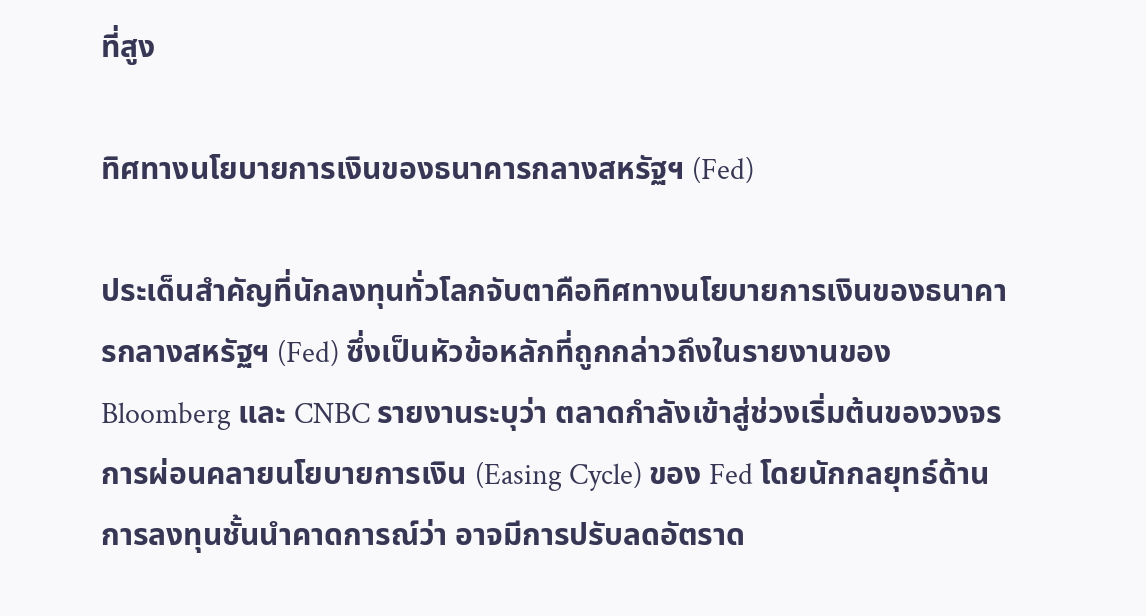ที่สูง

ทิศทางนโยบายการเงินของธนาคารกลางสหรัฐฯ (Fed)

ประเด็นสำคัญที่นักลงทุนทั่วโลกจับตาคือทิศทางนโยบายการเงินของธนาคารกลางสหรัฐฯ (Fed) ซึ่งเป็นหัวข้อหลักที่ถูกกล่าวถึงในรายงานของ Bloomberg และ CNBC รายงานระบุว่า ตลาดกำลังเข้าสู่ช่วงเริ่มต้นของวงจรการผ่อนคลายนโยบายการเงิน (Easing Cycle) ของ Fed โดยนักกลยุทธ์ด้านการลงทุนชั้นนำคาดการณ์ว่า อาจมีการปรับลดอัตราด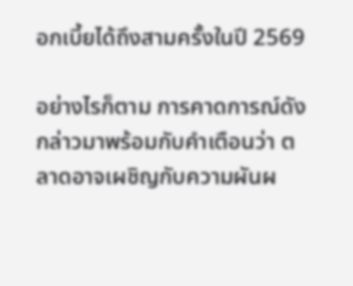อกเบี้ยได้ถึงสามครั้งในปี 2569

อย่างไรก็ตาม การคาดการณ์ดังกล่าวมาพร้อมกับคำเตือนว่า ตลาดอาจเผชิญกับความผันผ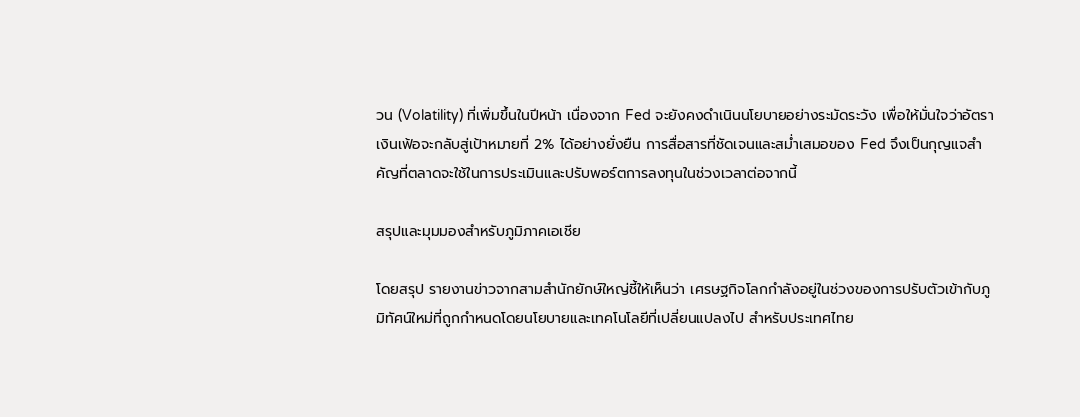วน (Volatility) ที่เพิ่มขึ้นในปีหน้า เนื่องจาก Fed จะยังคงดำเนินนโยบายอย่างระมัดระวัง เพื่อให้มั่นใจว่าอัตราเงินเฟ้อจะกลับสู่เป้าหมายที่ 2% ได้อย่างยั่งยืน การสื่อสารที่ชัดเจนและสม่ำเสมอของ Fed จึงเป็นกุญแจสำคัญที่ตลาดจะใช้ในการประเมินและปรับพอร์ตการลงทุนในช่วงเวลาต่อจากนี้

สรุปและมุมมองสำหรับภูมิภาคเอเชีย

โดยสรุป รายงานข่าวจากสามสำนักยักษ์ใหญ่ชี้ให้เห็นว่า เศรษฐกิจโลกกำลังอยู่ในช่วงของการปรับตัวเข้ากับภูมิทัศน์ใหม่ที่ถูกกำหนดโดยนโยบายและเทคโนโลยีที่เปลี่ยนแปลงไป สำหรับประเทศไทย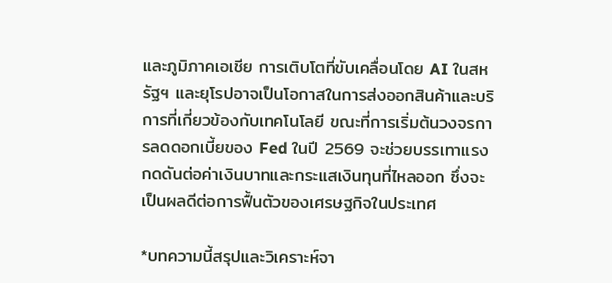และภูมิภาคเอเชีย การเติบโตที่ขับเคลื่อนโดย AI ในสหรัฐฯ และยุโรปอาจเป็นโอกาสในการส่งออกสินค้าและบริการที่เกี่ยวข้องกับเทคโนโลยี ขณะที่การเริ่มต้นวงจรการลดดอกเบี้ยของ Fed ในปี 2569 จะช่วยบรรเทาแรงกดดันต่อค่าเงินบาทและกระแสเงินทุนที่ไหลออก ซึ่งจะเป็นผลดีต่อการฟื้นตัวของเศรษฐกิจในประเทศ

*บทความนี้สรุปและวิเคราะห์จา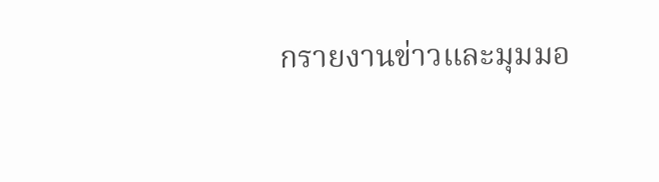กรายงานข่าวและมุมมอ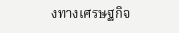งทางเศรษฐกิจ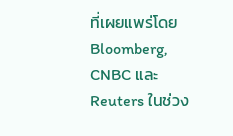ที่เผยแพร่โดย Bloomberg, CNBC และ Reuters ในช่วง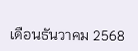เดือนธันวาคม 2568